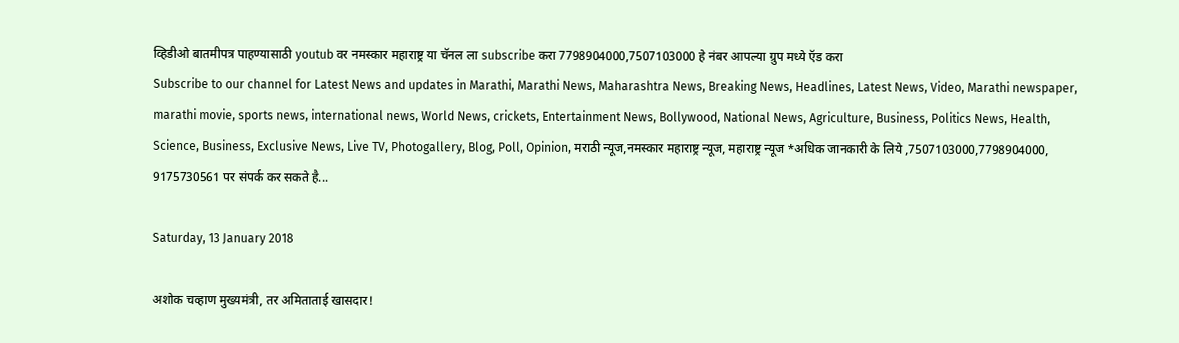व्हिडीओ बातमीपत्र पाहण्यासाठी youtub वर नमस्कार महाराष्ट्र या चॅनल ला subscribe करा 7798904000,7507103000 हे नंबर आपल्या ग्रुप मध्ये ऍड करा
Subscribe to our channel for Latest News and updates in Marathi, Marathi News, Maharashtra News, Breaking News, Headlines, Latest News, Video, Marathi newspaper, marathi movie, sports news, international news, World News, crickets, Entertainment News, Bollywood, National News, Agriculture, Business, Politics News, Health, Science, Business, Exclusive News, Live TV, Photogallery, Blog, Poll, Opinion, मराठी न्यूज,नमस्कार महाराष्ट्र न्यूज, महाराष्ट्र न्यूज *अधिक जानकारी के लिये ,7507103000,7798904000, 9175730561 पर संपर्क कर सकते है...

Saturday, 13 January 2018

अशोक चव्हाण मुख्यमंत्री, तर अमिताताई खासदार!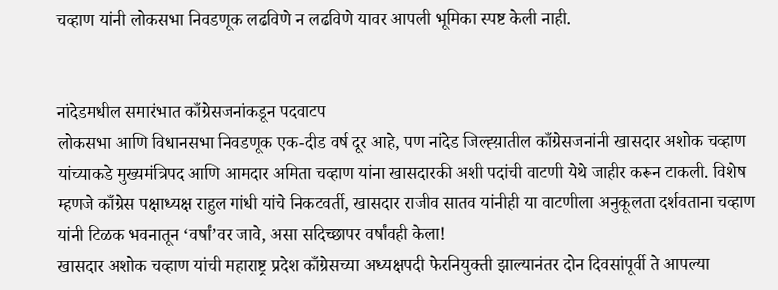चव्हाण यांनी लोकसभा निवडणूक लढविणे न लढविणे यावर आपली भूमिका स्पष्ट केली नाही.


नांदेडमधील समारंभात काँग्रेसजनांकडून पदवाटप
लोकसभा आणि विधानसभा निवडणूक एक-दीड वर्ष दूर आहे, पण नांदेड जिल्ह्य़ातील काँग्रेसजनांनी खासदार अशोक चव्हाण यांच्याकडे मुख्यमंत्रिपद आणि आमदार अमिता चव्हाण यांना खासदारकी अशी पदांची वाटणी येथे जाहीर करून टाकली. विशेष म्हणजे काँग्रेस पक्षाध्यक्ष राहुल गांधी यांचे निकटवर्ती, खासदार राजीव सातव यांनीही या वाटणीला अनुकूलता दर्शवताना चव्हाण यांनी टिळक भवनातून ‘वर्षां’वर जावे, असा सदिच्छापर वर्षांवही केला!
खासदार अशोक चव्हाण यांची महाराष्ट्र प्रदेश काँग्रेसच्या अध्यक्षपदी फेरनियुक्ती झाल्यानंतर दोन दिवसांपूर्वी ते आपल्या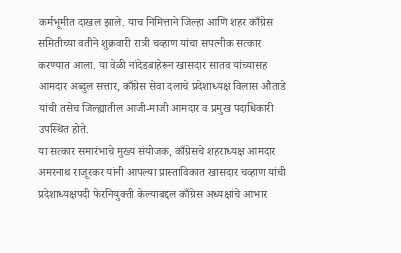कर्मभूमीत दाखल झाले. याच निमित्ताने जिल्हा आणि शहर काँग्रेस समितीच्या वतीने शुक्रवारी रात्री चव्हाण यांचा सपत्नीक सत्कार करण्यात आला. या वेळी नांदेडबाहेरून खासदार सातव यांच्यासह आमदार अब्दुल सत्तार, काँग्रेस सेवा दलाचे प्रदेशाध्यक्ष विलास औताडे यांची तसेच जिल्ह्यातील आजी-माजी आमदार व प्रमुख पदाधिकारी उपस्थित होते.
या सत्कार समारंभाचे मुख्य संयोजक, काँग्रेसचे शहराध्यक्ष आमदार अमरनाथ राजूरकर यांनी आपल्या प्रास्ताविकात खासदार चव्हाण यांची प्रदेशाध्यक्षपदी फेरनियुक्ती केल्याबद्दल काँग्रेस अध्यक्षांचे आभार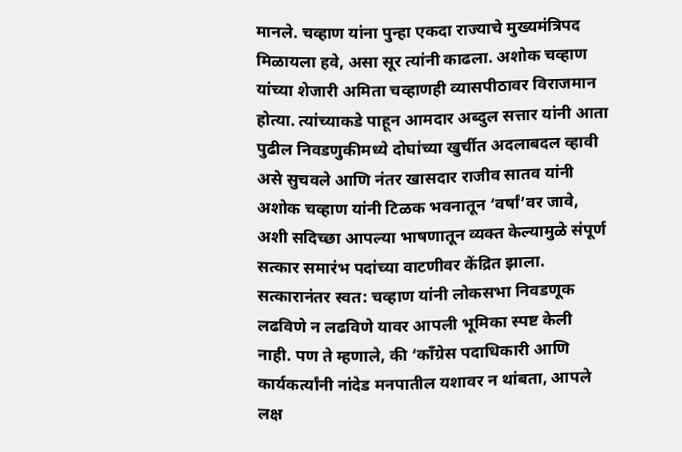मानले. चव्हाण यांना पुन्हा एकदा राज्याचे मुख्यमंत्रिपद मिळायला हवे, असा सूर त्यांनी काढला. अशोक चव्हाण यांच्या शेजारी अमिता चव्हाणही व्यासपीठावर विराजमान होत्या. त्यांच्याकडे पाहून आमदार अब्दुल सत्तार यांनी आता पुढील निवडणुकीमध्ये दोघांच्या खुर्चीत अदलाबदल व्हावी असे सुचवले आणि नंतर खासदार राजीव सातव यांनी अशोक चव्हाण यांनी टिळक भवनातून ‘वर्षां’वर जावे, अशी सदिच्छा आपल्या भाषणातून व्यक्त केल्यामुळे संपूर्ण सत्कार समारंभ पदांच्या वाटणीवर केंद्रित झाला.
सत्कारानंतर स्वत: चव्हाण यांनी लोकसभा निवडणूक लढविणे न लढविणे यावर आपली भूमिका स्पष्ट केली नाही. पण ते म्हणाले, की ‘काँग्रेस पदाधिकारी आणि कार्यकर्त्यांनी नांदेड मनपातील यशावर न थांबता, आपले लक्ष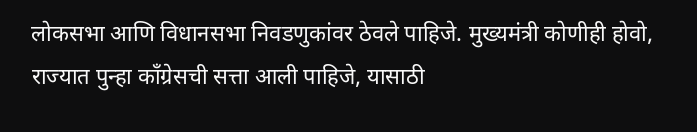लोकसभा आणि विधानसभा निवडणुकांवर ठेवले पाहिजे. मुख्यमंत्री कोणीही होवो, राज्यात पुन्हा काँग्रेसची सत्ता आली पाहिजे, यासाठी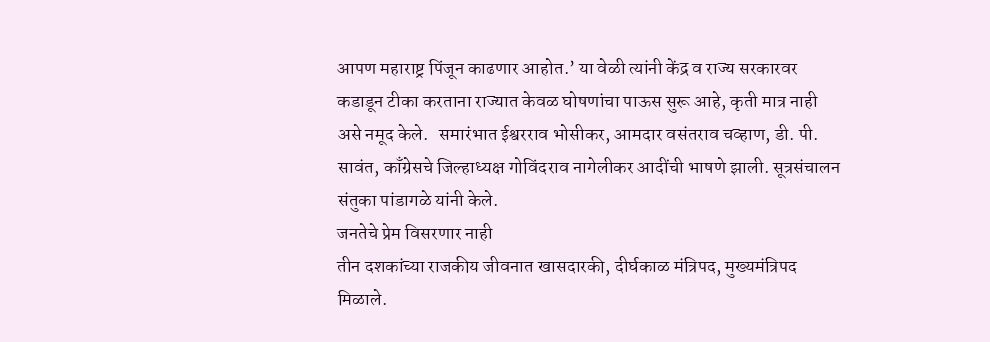आपण महाराष्ट्र पिंजून काढणार आहोत.’ या वेळी त्यांनी केंद्र व राज्य सरकारवर कडाडून टीका करताना राज्यात केवळ घोषणांचा पाऊस सुरू आहे, कृती मात्र नाही असे नमूद केले.   समारंभात ईश्वरराव भोसीकर, आमदार वसंतराव चव्हाण, डी. पी. सावंत, काँग्रेसचे जिल्हाध्यक्ष गोविंदराव नागेलीकर आदींची भाषणे झाली. सूत्रसंचालन संतुका पांडागळे यांनी केले.
जनतेचे प्रेम विसरणार नाही
तीन दशकांच्या राजकीय जीवनात खासदारकी, दीर्घकाळ मंत्रिपद, मुख्यमंत्रिपद मिळाले.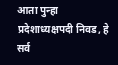आता पुन्हा प्रदेशाध्यक्षपदी निवड, हे सर्व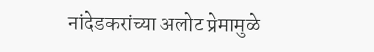नांदेडकरांच्या अलोट प्रेमामुळे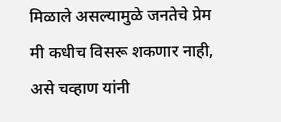मिळाले असल्यामुळे जनतेचे प्रेम मी कधीच विसरू शकणार नाही, असे चव्हाण यांनी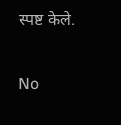स्पष्ट केले.

No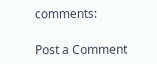comments:

Post a Comment